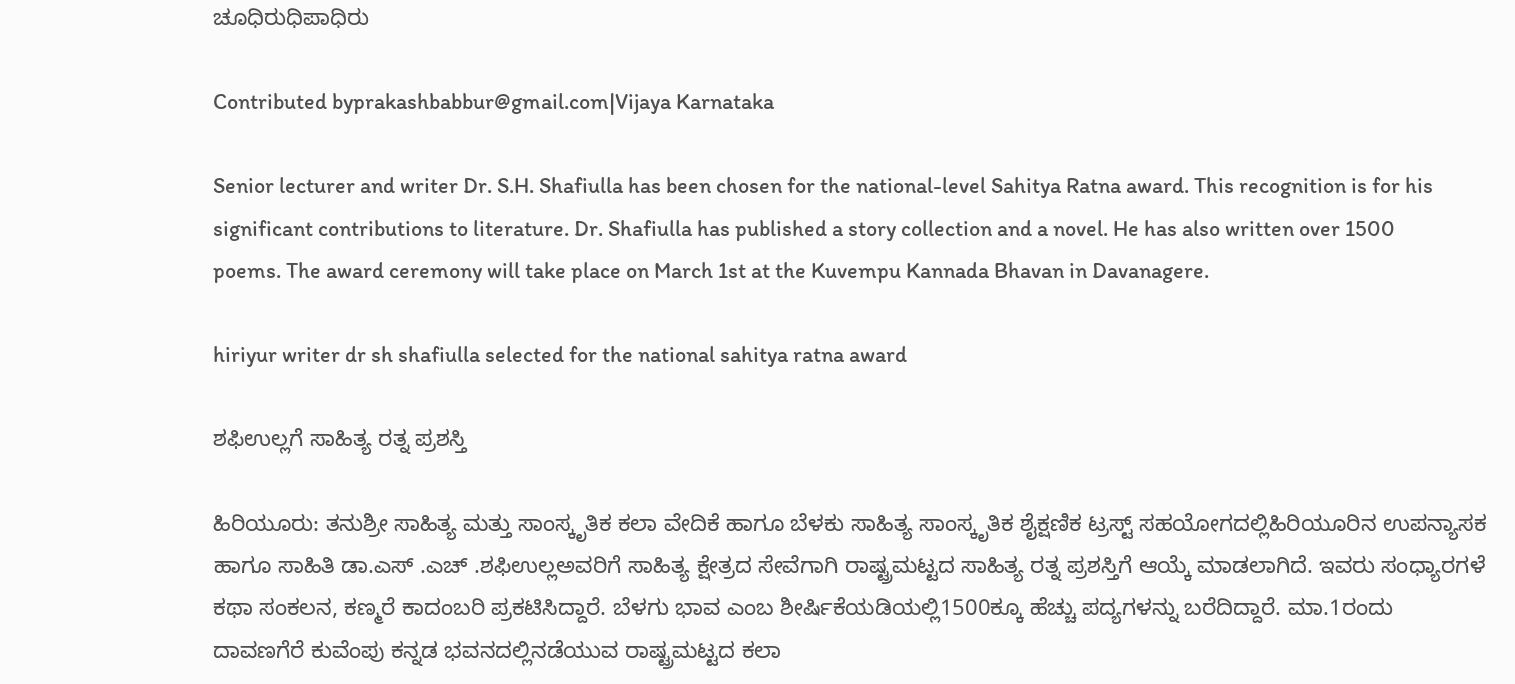ಚೂಧಿರುಧಿಪಾಧಿರು

Contributed byprakashbabbur@gmail.com|Vijaya Karnataka

Senior lecturer and writer Dr. S.H. Shafiulla has been chosen for the national-level Sahitya Ratna award. This recognition is for his significant contributions to literature. Dr. Shafiulla has published a story collection and a novel. He has also written over 1500 poems. The award ceremony will take place on March 1st at the Kuvempu Kannada Bhavan in Davanagere.

hiriyur writer dr sh shafiulla selected for the national sahitya ratna award

ಶಫಿಉಲ್ಲಗೆ ಸಾಹಿತ್ಯ ರತ್ನ ಪ್ರಶಸ್ತಿ

ಹಿರಿಯೂರು: ತನುಶ್ರೀ ಸಾಹಿತ್ಯ ಮತ್ತು ಸಾಂಸ್ಕೃತಿಕ ಕಲಾ ವೇದಿಕೆ ಹಾಗೂ ಬೆಳಕು ಸಾಹಿತ್ಯ ಸಾಂಸ್ಕೃತಿಕ ಶೈಕ್ಷಣಿಕ ಟ್ರಸ್ಟ್ ಸಹಯೋಗದಲ್ಲಿಹಿರಿಯೂರಿನ ಉಪನ್ಯಾಸಕ ಹಾಗೂ ಸಾಹಿತಿ ಡಾ.ಎಸ್ .ಎಚ್ .ಶಫಿಉಲ್ಲಅವರಿಗೆ ಸಾಹಿತ್ಯ ಕ್ಷೇತ್ರದ ಸೇವೆಗಾಗಿ ರಾಷ್ಟ್ರಮಟ್ಟದ ಸಾಹಿತ್ಯ ರತ್ನ ಪ್ರಶಸ್ತಿಗೆ ಆಯ್ಕೆ ಮಾಡಲಾಗಿದೆ. ಇವರು ಸಂಧ್ಯಾರಗಳೆ ಕಥಾ ಸಂಕಲನ, ಕಣ್ಮರೆ ಕಾದಂಬರಿ ಪ್ರಕಟಿಸಿದ್ದಾರೆ. ಬೆಳಗು ಭಾವ ಎಂಬ ಶೀರ್ಷಿಕೆಯಡಿಯಲ್ಲಿ1500ಕ್ಕೂ ಹೆಚ್ಚು ಪದ್ಯಗಳನ್ನು ಬರೆದಿದ್ದಾರೆ. ಮಾ.1ರಂದು ದಾವಣಗೆರೆ ಕುವೆಂಪು ಕನ್ನಡ ಭವನದಲ್ಲಿನಡೆಯುವ ರಾಷ್ಟ್ರಮಟ್ಟದ ಕಲಾ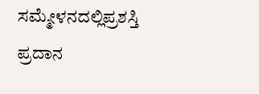ಸಮ್ಮೇಳನದಲ್ಲಿಪ್ರಶಸ್ತಿ ಪ್ರದಾನ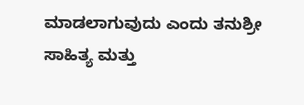ಮಾಡಲಾಗುವುದು ಎಂದು ತನುಶ್ರೀ ಸಾಹಿತ್ಯ ಮತ್ತು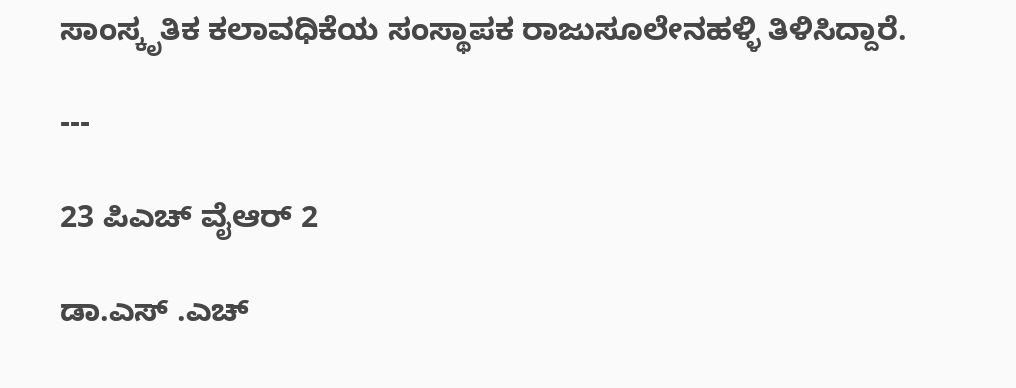ಸಾಂಸ್ಕೃತಿಕ ಕಲಾವಧಿಕೆಯ ಸಂಸ್ಥಾಪಕ ರಾಜುಸೂಲೇನಹಳ್ಳಿ ತಿಳಿಸಿದ್ದಾರೆ.

---

23 ಪಿಎಚ್ ವೈಆರ್ 2

ಡಾ.ಎಸ್ .ಎಚ್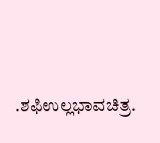.ಶಫಿಉಲ್ಲಭಾವಚಿತ್ರ.